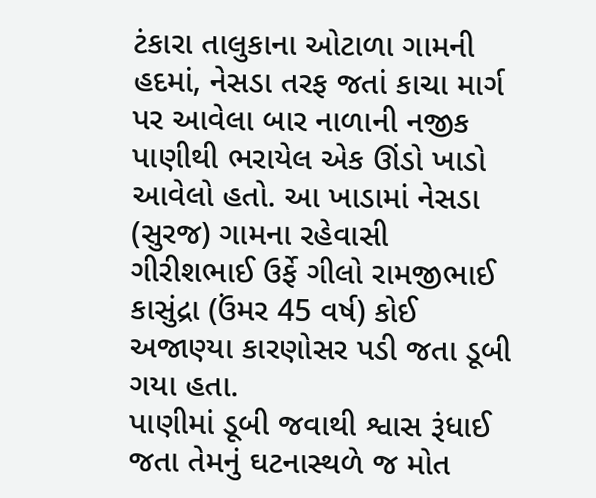ટંકારા તાલુકાના ઓટાળા ગામની હદમાં, નેસડા તરફ જતાં કાચા માર્ગ પર આવેલા બાર નાળાની નજીક પાણીથી ભરાયેલ એક ઊંડો ખાડો આવેલો હતો. આ ખાડામાં નેસડા (સુરજ) ગામના રહેવાસી ગીરીશભાઈ ઉર્ફે ગીલો રામજીભાઈ કાસુંદ્રા (ઉંમર 45 વર્ષ) કોઈ અજાણ્યા કારણોસર પડી જતા ડૂબી ગયા હતા.
પાણીમાં ડૂબી જવાથી શ્વાસ રૂંધાઈ જતા તેમનું ઘટનાસ્થળે જ મોત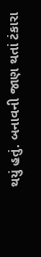થયું હતું. બનાવની જાણ થતાં ટંકારા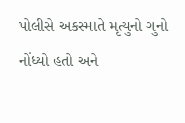પોલીસે અકસ્માતે મૃત્યુનો ગુનો નોંધ્યો હતો અને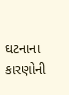ઘટનાના કારણોની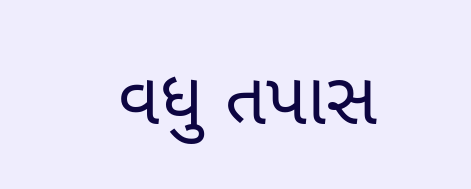વધુ તપાસ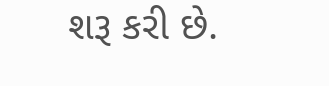શરૂ કરી છે.